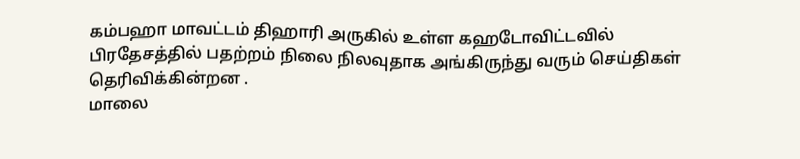கம்பஹா மாவட்டம் திஹாரி அருகில் உள்ள கஹடோவிட்டவில் பிரதேசத்தில் பதற்றம் நிலை நிலவுதாக அங்கிருந்து வரும் செய்திகள் தெரிவிக்கின்றன .
மாலை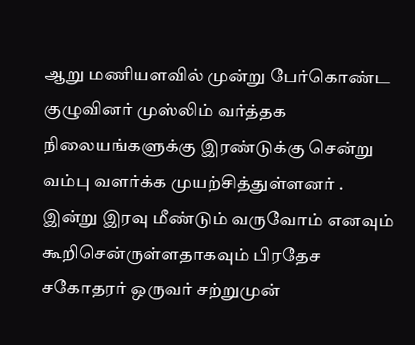ஆறு மணியளவில் முன்று பேர்கொண்ட குழுவினர் முஸ்லிம் வர்த்தக நிலையங்களுக்கு இரண்டுக்கு சென்று வம்பு வளர்க்க முயற்சித்துள்ளனர் .
இன்று இரவு மீண்டும் வருவோம் எனவும் கூறிசென்ருள்ளதாகவும் பிரதேச சகோதரர் ஒருவர் சற்றுமுன்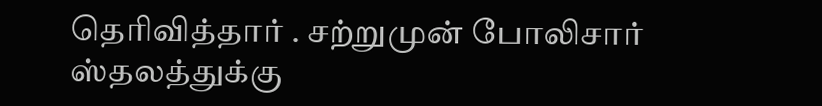தெரிவித்தார் . சற்றுமுன் போலிசார் ஸ்தலத்துக்கு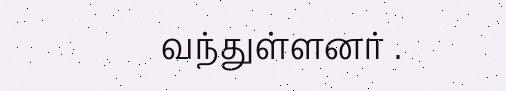வந்துள்ளனர் .